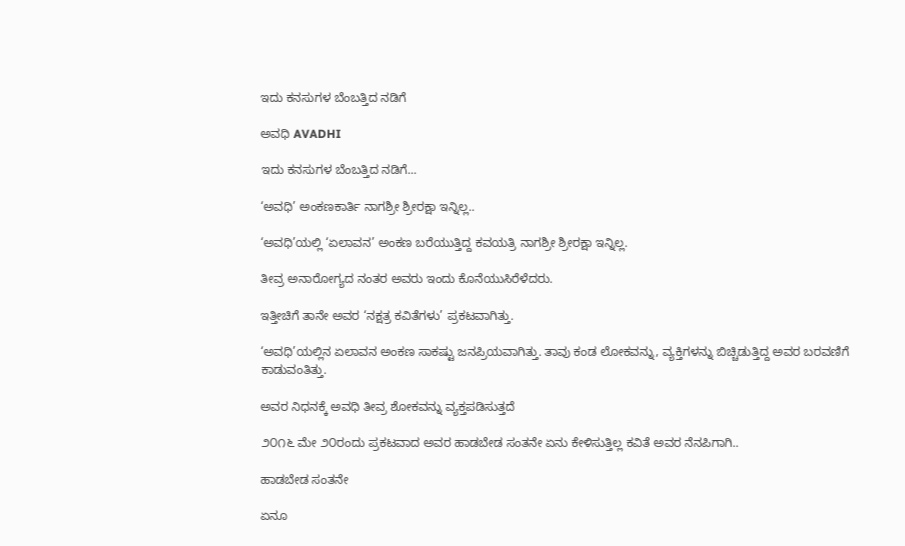ಇದು ಕನಸುಗಳ ಬೆಂಬತ್ತಿದ ನಡಿಗೆ‍

ಅವಧಿ AVADHI

ಇದು ಕನಸುಗಳ ಬೆಂಬತ್ತಿದ ನಡಿಗೆ...

‘ಅವಧಿ’ ಅಂಕಣಕಾರ್ತಿ ನಾಗಶ್ರೀ ಶ್ರೀರಕ್ಷಾ ಇನ್ನಿಲ್ಲ..

‘ಅವಧಿ’ಯಲ್ಲಿ ‘ಏಲಾವನ’ ಅಂಕಣ ಬರೆಯುತ್ತಿದ್ದ ಕವಯತ್ರಿ ನಾಗಶ್ರೀ ಶ್ರೀರಕ್ಷಾ ಇನ್ನಿಲ್ಲ.

ತೀವ್ರ ಅನಾರೋಗ್ಯದ ನಂತರ ಅವರು ಇಂದು ಕೊನೆಯುಸಿರೆಳೆದರು.

ಇತ್ತೀಚಿಗೆ ತಾನೇ ಅವರ ‘ನಕ್ಷತ್ರ ಕವಿತೆಗಳು’ ಪ್ರಕಟವಾಗಿತ್ತು.

‘ಅವಧಿ’ಯಲ್ಲಿನ ಏಲಾವನ ಅಂಕಣ ಸಾಕಷ್ಟು ಜನಪ್ರಿಯವಾಗಿತ್ತು. ತಾವು ಕಂಡ ಲೋಕವನ್ನು, ವ್ಯಕ್ತಿಗಳನ್ನು ಬಿಚ್ಚಿಡುತ್ತಿದ್ದ ಅವರ ಬರವಣಿಗೆ ಕಾಡುವಂತಿತ್ತು.

ಅವರ ನಿಧನಕ್ಕೆ ಅವಧಿ ತೀವ್ರ ಶೋಕವನ್ನು ವ್ಯಕ್ತಪಡಿಸುತ್ತದೆ

೨೦೧೬ ಮೇ ೨೦ರಂದು ಪ್ರಕಟವಾದ ಅವರ ಹಾಡಬೇಡ ಸಂತನೇ ಏನು ಕೇಳಿಸುತ್ತಿಲ್ಲ ಕವಿತೆ ಅವರ ನೆನಪಿಗಾಗಿ..

ಹಾಡಬೇಡ ಸಂತನೇ

ಏನೂ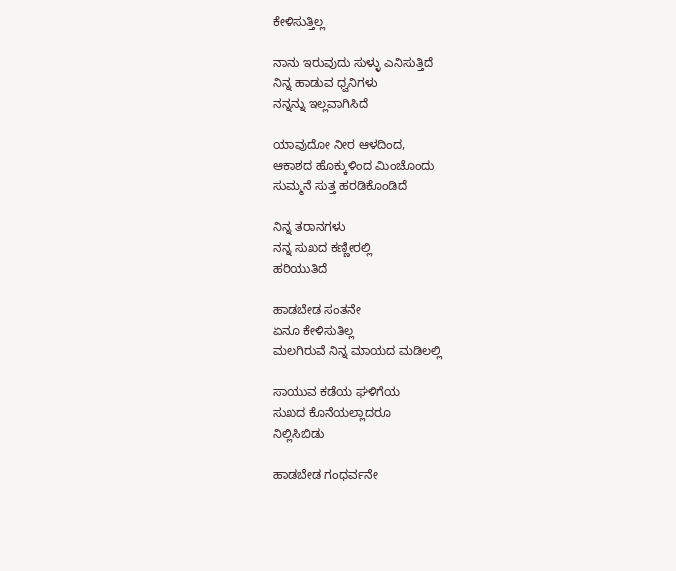ಕೇಳಿಸುತ್ತಿಲ್ಲ

ನಾನು ಇರುವುದು ಸುಳ್ಳು ಎನಿಸುತ್ತಿದೆ
ನಿನ್ನ ಹಾಡುವ ಧ್ವನಿಗಳು
ನನ್ನನ್ನು ಇಲ್ಲವಾಗಿಸಿದೆ

ಯಾವುದೋ ನೀರ ಆಳದಿಂದ,
ಆಕಾಶದ ಹೊಕ್ಕುಳಿಂದ ಮಿಂಚೊಂದು
ಸುಮ್ಮನೆ ಸುತ್ತ ಹರಡಿಕೊಂಡಿದೆ

ನಿನ್ನ ತರಾನಗಳು
ನನ್ನ ಸುಖದ ಕಣ್ಣೀರಲ್ಲಿ
ಹರಿಯುತಿದೆ

ಹಾಡಬೇಡ ಸಂತನೇ
ಏನೂ ಕೇಳಿಸುತಿಲ್ಲ
ಮಲಗಿರುವೆ ನಿನ್ನ ಮಾಯದ ಮಡಿಲಲ್ಲಿ

ಸಾಯುವ ಕಡೆಯ ಘಳಿಗೆಯ
ಸುಖದ ಕೊನೆಯಲ್ಲಾದರೂ
ನಿಲ್ಲಿಸಿಬಿಡು

ಹಾಡಬೇಡ ಗಂಧರ್ವನೇ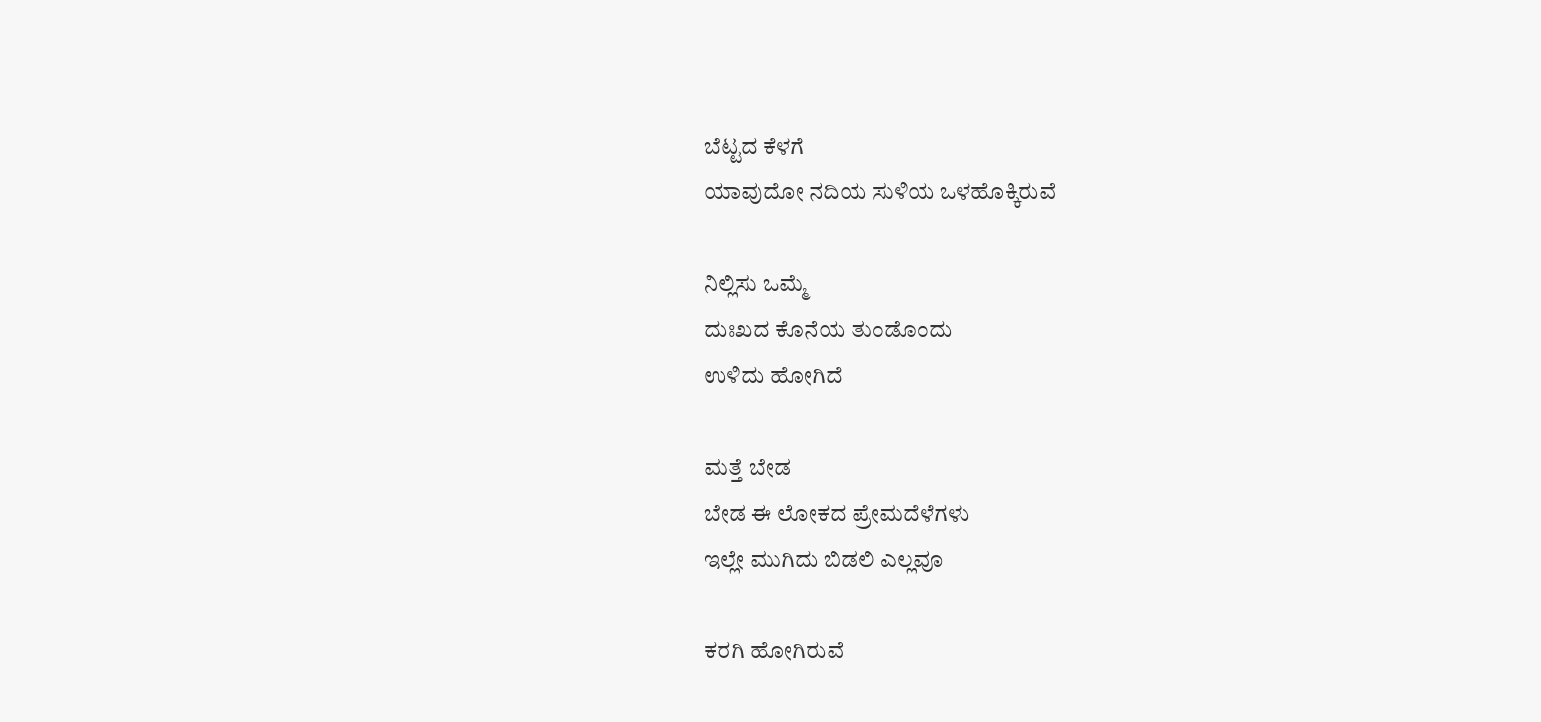ಬೆಟ್ಟದ ಕೆಳಗೆ
ಯಾವುದೋ ನದಿಯ ಸುಳಿಯ ಒಳಹೊಕ್ಕಿರುವೆ

ನಿಲ್ಲಿಸು ಒಮ್ಮೆ
ದುಃಖದ ಕೊನೆಯ ತುಂಡೊಂದು
ಉಳಿದು ಹೋಗಿದೆ

ಮತ್ತೆ ಬೇಡ
ಬೇಡ ಈ ಲೋಕದ ಪ್ರೇಮದೆಳೆಗಳು
ಇಲ್ಲೇ ಮುಗಿದು ಬಿಡಲಿ ಎಲ್ಲವೂ

ಕರಗಿ ಹೋಗಿರುವೆ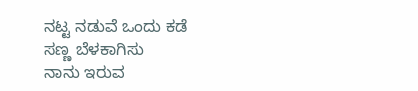ನಟ್ಟ ನಡುವೆ ಒಂದು ಕಡೆ
ಸಣ್ಣ ಬೆಳಕಾಗಿಸು
ನಾನು ಇರುವ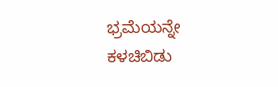ಭ್ರಮೆಯನ್ನೇ
ಕಳಚಿಬಿಡು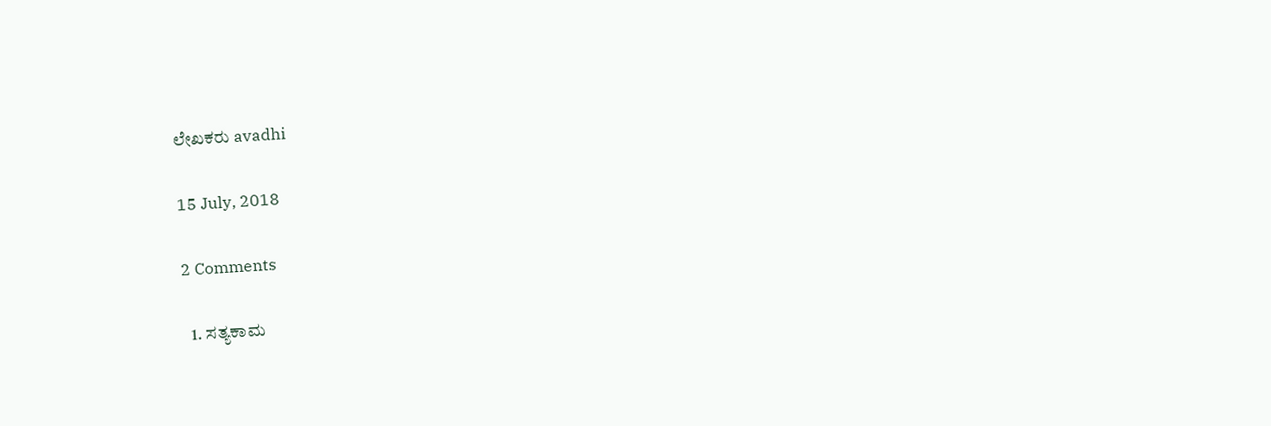ಲೇಖಕರು avadhi

15 July, 2018

2 Comments

  1. ಸತ್ಯಕಾಮ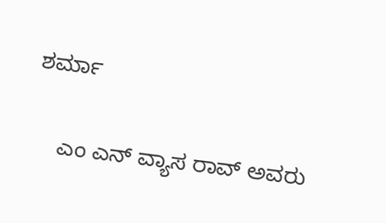ಶರ್ಮಾ

    ಎಂ ಎನ್ ವ್ಯಾಸ ರಾವ್ ಅವರು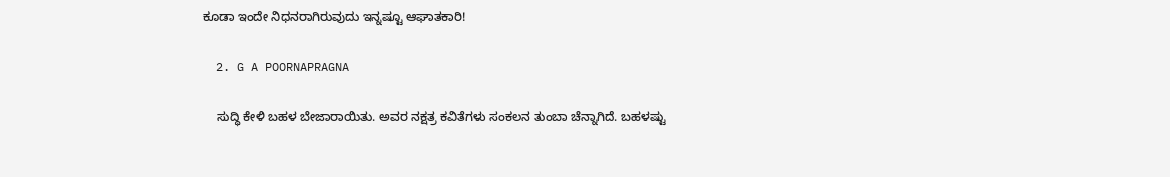ಕೂಡಾ ಇಂದೇ ನಿಧನರಾಗಿರುವುದು ಇನ್ನಷ್ಟೂ ಆಘಾತಕಾರಿ!

  2. G A POORNAPRAGNA

    ಸುದ್ಧಿ ಕೇಳಿ ಬಹಳ ಬೇಜಾರಾಯಿತು. ಅವರ ನಕ್ಷತ್ರ ಕವಿತೆಗಳು ಸಂಕಲನ ತುಂಬಾ ಚೆನ್ನಾಗಿದೆ. ಬಹಳಷ್ಟು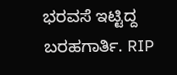ಭರವಸೆ ಇಟ್ಟಿದ್ದ ಬರಹಗಾರ್ತಿ. RIP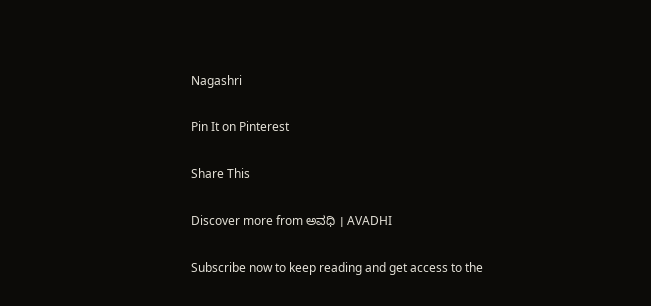Nagashri

Pin It on Pinterest

Share This

Discover more from ಅವಧಿ । AVADHI

Subscribe now to keep reading and get access to the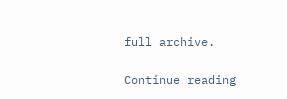full archive.

Continue reading